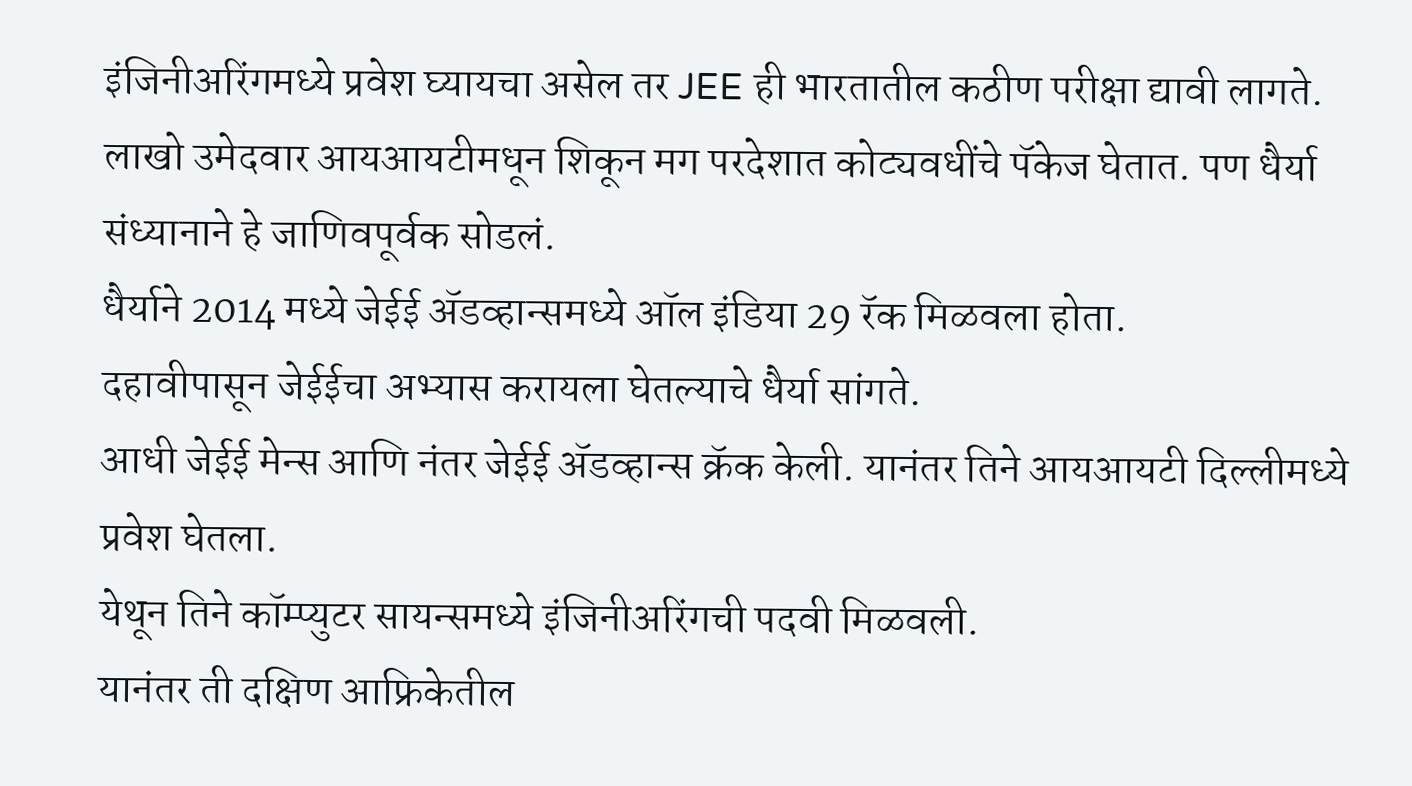इंजिनीअरिंगमध्ये प्रवेश घ्यायचा असेल तर JEE ही भारतातील कठीण परीक्षा द्यावी लागते.
लाखो उमेदवार आयआयटीमधून शिकून मग परदेशात कोट्यवधींचे पॅकेज घेतात. पण धैर्या संध्यानाने हे जाणिवपूर्वक सोडलं.
धैर्याने 2014 मध्ये जेईई ॲडव्हान्समध्ये ऑल इंडिया 29 रॅक मिळवला होता.
दहावीपासून जेईईचा अभ्यास करायला घेतल्याचे धैर्या सांगते.
आधी जेईई मेन्स आणि नंतर जेईई ॲडव्हान्स क्रॅक केली. यानंतर तिने आयआयटी दिल्लीमध्ये प्रवेश घेतला.
येथून तिने कॉम्प्युटर सायन्समध्ये इंजिनीअरिंगची पदवी मिळवली.
यानंतर ती दक्षिण आफ्रिकेतील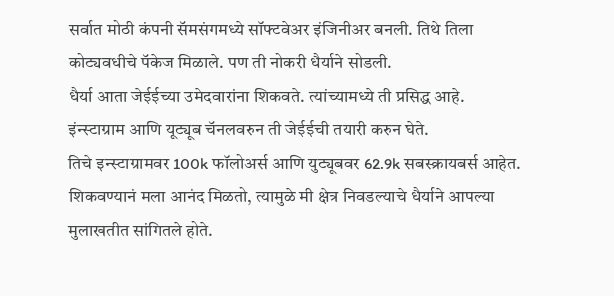सर्वात मोठी कंपनी सॅमसंगमध्ये सॉफ्टवेअर इंजिनीअर बनली. तिथे तिला कोट्यवधीचे पॅकेज मिळाले. पण ती नोकरी धैर्याने सोडली.
धैर्या आता जेईईच्या उमेदवारांना शिकवते. त्यांच्यामध्ये ती प्रसिद्ध आहे.
इंन्स्टाग्राम आणि यूट्यूब चॅनलवरुन ती जेईईची तयारी करुन घेते.
तिचे इन्स्टाग्रामवर 100k फॉलोअर्स आणि युट्यूबवर 62.9k सबस्क्रायबर्स आहेत.
शिकवण्यानं मला आनंद मिळतो, त्यामुळे मी क्षेत्र निवडल्याचे धैर्याने आपल्या मुलाखतीत सांगितले होते.